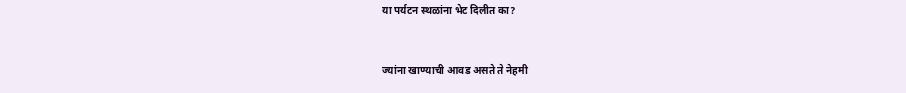या पर्यटन स्थळांना भेट दिलीत का?


ज्यांना खाण्याची आवड असते ते नेहमी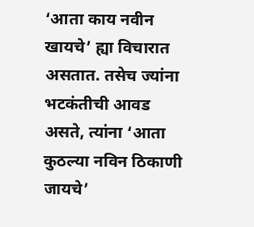‘आता काय नवीन खायचे’ ह्या विचारात असतात. तसेच ज्यांना भटकंतीची आवड असते, त्यांना ‘आता कुठल्या नविन ठिकाणी जायचे’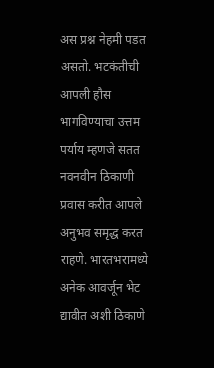अस प्रश्न नेहमी पडत असतो. भटकंतीची आपली हौस भागविण्याचा उत्तम पर्याय म्हणजे सतत नवनवीन ठिकाणी प्रवास करीत आपले अनुभव समृद्ध करत राहणे. भारतभरामध्ये अनेक आवर्जून भेट द्यावीत अशी ठिकाणे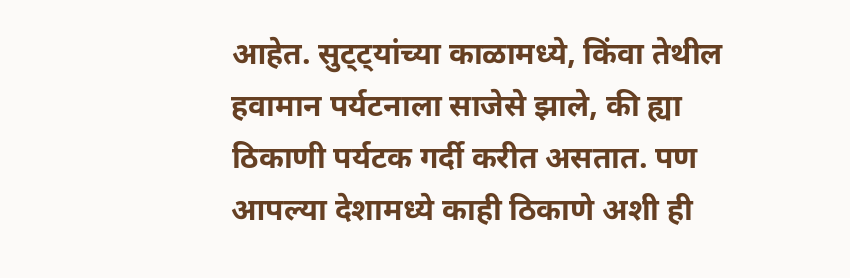आहेत. सुट्ट्यांच्या काळामध्ये, किंवा तेथील हवामान पर्यटनाला साजेसे झाले, की ह्या ठिकाणी पर्यटक गर्दी करीत असतात. पण आपल्या देशामध्ये काही ठिकाणे अशी ही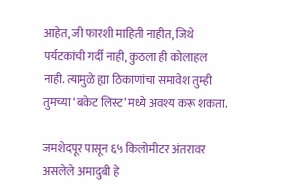आहेत, जी फारशी माहिती नाहीत, जिथे पर्यटकांची गर्दी नाही, कुठला ही कोलाहल नाही. त्यामुळे ह्या ठिकाणांचा समावेश तुम्ही तुमच्या ‘बकेट लिस्ट’ मध्ये अवश्य करू शकता.

जमशेदपूर पासून ६५ किलोमीटर अंतरावर असलेले अमादुबी हे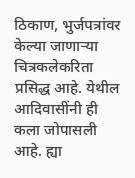ठिकाण, भुर्जपत्रांवर केल्या जाणाऱ्या चित्रकलेकरिता प्रसिद्ध आहे. येथील आदिवासींनी ही कला जोपासली आहे. ह्या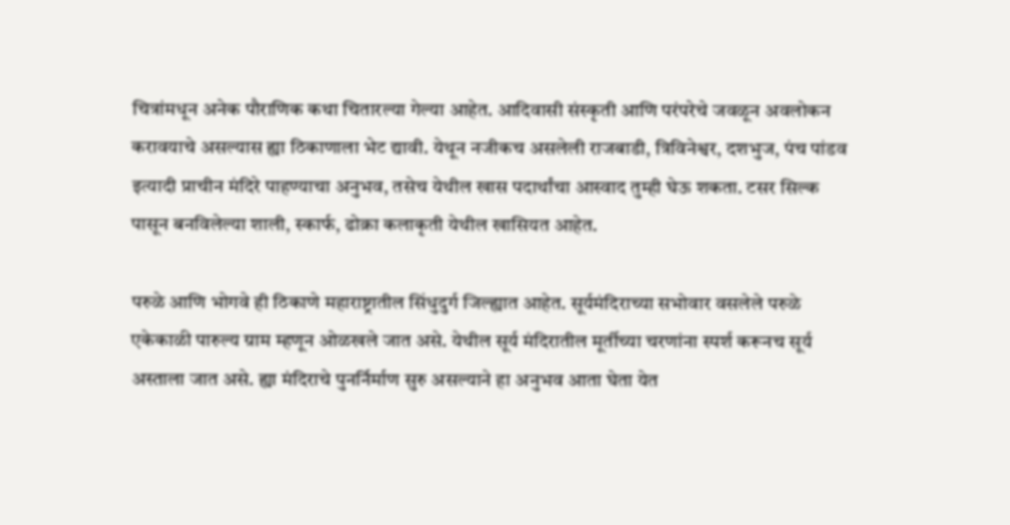चित्रांमधून अनेक पौराणिक कथा चितारल्या गेल्या आहेत. आदिवासी संस्कृती आणि परंपरेचे जवळून अवलोकन करावयाचे असल्यास ह्या ठिकाणाला भेट द्यावी. येथून नजीकच असलेली राजबाडी, त्रिविनेश्वर, दशभुज, पंच पांडव इत्यादी प्राचीन मंदिरे पाहण्याचा अनुभव, तसेच येथील खास पदार्थांचा आस्वाद तुम्ही घेऊ शकता. टसर सिल्क पासून बनविलेल्या शाली, स्कार्फ, ढोक्रा कलाकृती येथील खासियत आहेत.

परुळे आणि भोगवे ही ठिकाणे महाराष्ट्रातील सिंधुदुर्ग जिल्ह्यात आहेत. सूर्यमंदिराच्या सभोवार वसलेले परुळे एकेकाळी पारुल्य ग्राम म्हणून ओळखले जात असे. येथील सूर्य मंदिरातील मूर्तीच्या चरणांना स्पर्श करूनच सूर्य अस्ताला जात असे. ह्या मंदिराचे पुनर्निर्माण सुरु असल्याने हा अनुभव आता घेता येत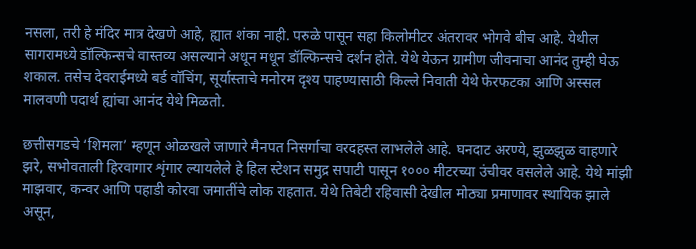नसला, तरी हे मंदिर मात्र देखणे आहे, ह्यात शंका नाही. परुळे पासून सहा किलोमीटर अंतरावर भोगवे बीच आहे. येथील सागरामध्ये डॉल्फिन्सचे वास्तव्य असल्याने अधून मधून डॉल्फिन्सचे दर्शन होते. येथे येऊन ग्रामीण जीवनाचा आनंद तुम्ही घेऊ शकाल. तसेच देवराईमध्ये बर्ड वॉचिंग, सूर्यास्ताचे मनोरम दृश्य पाहण्यासाठी किल्ले निवाती येथे फेरफटका आणि अस्सल मालवणी पदार्थ ह्यांचा आनंद येथे मिळतो.

छत्तीसगडचे ‘शिमला’ म्हणून ओळखले जाणारे मैनपत निसर्गाचा वरदहस्त लाभलेले आहे. घनदाट अरण्ये, झुळझुळ वाहणारे झरे, सभोवताली हिरवागार शृंगार ल्यायलेले हे हिल स्टेशन समुद्र सपाटी पासून १००० मीटरच्या उंचीवर वसलेले आहे. येथे मांझी माझवार, कन्वर आणि पहाडी कोरवा जमातींचे लोक राहतात. येथे तिबेटी रहिवासी देखील मोठ्या प्रमाणावर स्थायिक झाले असून,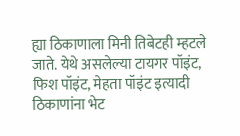ह्या ठिकाणाला मिनी तिबेटही म्हटले जाते. येथे असलेल्या टायगर पॉइंट, फिश पॉइंट, मेहता पॉइंट इत्यादी ठिकाणांना भेट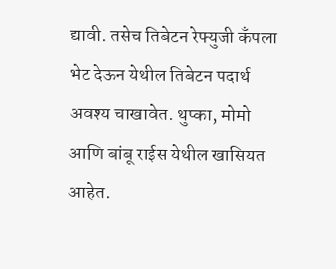द्यावी. तसेच तिबेटन रेफ्युजी कँपला भेट देऊन येथील तिबेटन पदार्थ अवश्य चाखावेत. थुप्का, मोमो आणि बांबू राईस येथील खासियत आहेत.